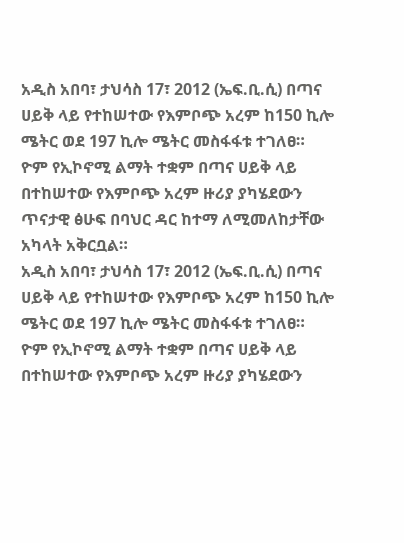አዲስ አበባ፣ ታህሳስ 17፣ 2012 (ኤፍ.ቢ.ሲ) በጣና ሀይቅ ላይ የተከሠተው የእምቦጭ አረም ከ150 ኪሎ ሜትር ወደ 197 ኪሎ ሜትር መስፋፋቱ ተገለፀ።
ዮም የኢኮኖሚ ልማት ተቋም በጣና ሀይቅ ላይ በተከሠተው የእምቦጭ አረም ዙሪያ ያካሄደውን ጥናታዊ ፅሁፍ በባህር ዳር ከተማ ለሚመለከታቸው አካላት አቅርቧል።
አዲስ አበባ፣ ታህሳስ 17፣ 2012 (ኤፍ.ቢ.ሲ) በጣና ሀይቅ ላይ የተከሠተው የእምቦጭ አረም ከ150 ኪሎ ሜትር ወደ 197 ኪሎ ሜትር መስፋፋቱ ተገለፀ።
ዮም የኢኮኖሚ ልማት ተቋም በጣና ሀይቅ ላይ በተከሠተው የእምቦጭ አረም ዙሪያ ያካሄደውን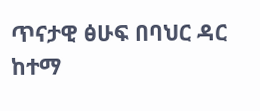ጥናታዊ ፅሁፍ በባህር ዳር ከተማ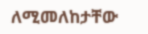ለሚመለከታቸው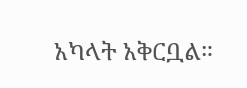አካላት አቅርቧል።